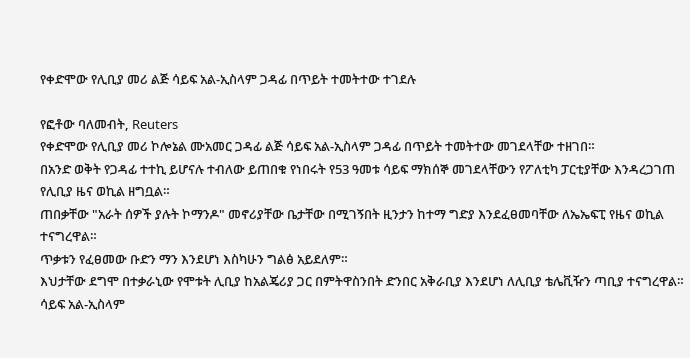የቀድሞው የሊቢያ መሪ ልጅ ሳይፍ አል-ኢስላም ጋዳፊ በጥይት ተመትተው ተገደሉ

የፎቶው ባለመብት, Reuters
የቀድሞው የሊቢያ መሪ ኮሎኔል ሙአመር ጋዳፊ ልጅ ሳይፍ አል-ኢስላም ጋዳፊ በጥይት ተመትተው መገደላቸው ተዘገበ።
በአንድ ወቅት የጋዳፊ ተተኪ ይሆናሉ ተብለው ይጠበቁ የነበሩት የ53 ዓመቱ ሳይፍ ማክሰኞ መገደላቸውን የፖለቲካ ፓርቲያቸው እንዳረጋገጠ የሊቢያ ዜና ወኪል ዘግቧል።
ጠበቃቸው "አራት ሰዎች ያሉት ኮማንዶ" መኖሪያቸው ቤታቸው በሚገኝበት ዚንታን ከተማ ግድያ እንደፈፀመባቸው ለኤኤፍፒ የዜና ወኪል ተናግረዋል።
ጥቃቱን የፈፀመው ቡድን ማን እንደሆነ እስካሁን ግልፅ አይደለም።
እህታቸው ደግሞ በተቃራኒው የሞቱት ሊቢያ ከአልጄሪያ ጋር በምትዋስንበት ድንበር አቅራቢያ እንደሆነ ለሊቢያ ቴሌቪዥን ጣቢያ ተናግረዋል።
ሳይፍ አል-ኢስላም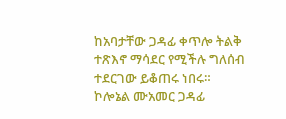ከአባታቸው ጋዳፊ ቀጥሎ ትልቅ ተጽእኖ ማሳደር የሚችሉ ግለሰብ ተደርገው ይቆጠሩ ነበሩ።
ኮሎኔል ሙአመር ጋዳፊ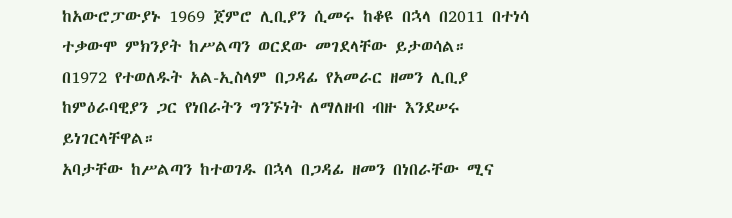ከአውሮፓውያኑ 1969 ጀምሮ ሊቢያን ሲመሩ ከቆዩ በኋላ በ2011 በተነሳ ተቃውሞ ምክንያት ከሥልጣን ወርደው መገደላቸው ይታወሳል።
በ1972 የተወለዱት አል-ኢስላም በጋዳፊ የአመራር ዘመን ሊቢያ ከምዕራባዊያን ጋር የነበራትን ግንኙነት ለማለዘብ ብዙ እንደሠሩ ይነገርላቸዋል።
አባታቸው ከሥልጣን ከተወገዱ በኋላ በጋዳፊ ዘመን በነበራቸው ሚና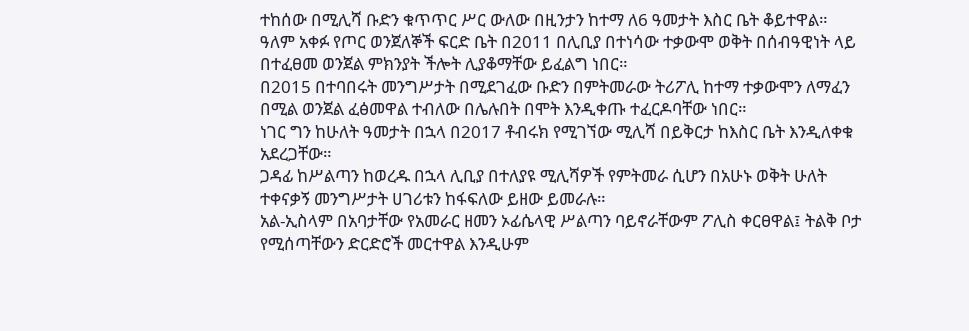ተከሰው በሚሊሻ ቡድን ቁጥጥር ሥር ውለው በዚንታን ከተማ ለ6 ዓመታት እስር ቤት ቆይተዋል።
ዓለም አቀፉ የጦር ወንጀለኞች ፍርድ ቤት በ2011 በሊቢያ በተነሳው ተቃውሞ ወቅት በሰብዓዊነት ላይ በተፈፀመ ወንጀል ምክንያት ችሎት ሊያቆማቸው ይፈልግ ነበር።
በ2015 በተባበሩት መንግሥታት በሚደገፈው ቡድን በምትመራው ትሪፖሊ ከተማ ተቃውሞን ለማፈን በሚል ወንጀል ፈፅመዋል ተብለው በሌሉበት በሞት እንዲቀጡ ተፈርዶባቸው ነበር።
ነገር ግን ከሁለት ዓመታት በኋላ በ2017 ቶብሩክ የሚገኘው ሚሊሻ በይቅርታ ከእስር ቤት እንዲለቀቁ አደረጋቸው።
ጋዳፊ ከሥልጣን ከወረዱ በኋላ ሊቢያ በተለያዩ ሚሊሻዎች የምትመራ ሲሆን በአሁኑ ወቅት ሁለት ተቀናቃኝ መንግሥታት ሀገሪቱን ከፋፍለው ይዘው ይመራሉ።
አል-ኢስላም በአባታቸው የአመራር ዘመን ኦፊሴላዊ ሥልጣን ባይኖራቸውም ፖሊስ ቀርፀዋል፤ ትልቅ ቦታ የሚሰጣቸውን ድርድሮች መርተዋል እንዲሁም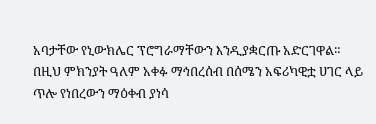አባታቸው የኒውክሌር ፕሮግራማቸውን እንዲያቋርጡ አድርገዋል።
በዚህ ምክንያት ዓለም አቀፉ ማኅበረሰብ በሰሜን አፍሪካዊቷ ሀገር ላይ ጥሎ የነበረውን ማዕቀብ ያነሳ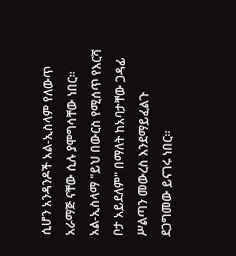ሲሆን አንዳንዶች አል-ኢስላም የለውጥ አራማጅ ናቸው ሲሉ ያሞግሳቸው ነበር።
አል-ኢስላማ "ይህ በውርስ የሚሰጥ የእርሻ ቦታ አይደለም" በማለት ከአባታቸው ጋዳፊ ሥልጣን መውረስ እንደማይፈልጉ ደጋግመው ይናገሩ ነበር።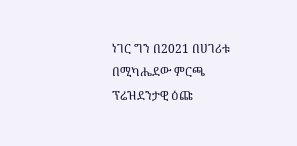ነገር ግን በ2021 በሀገሪቱ በሚካሔደው ምርጫ ፕሬዝደንታዊ ዕጩ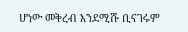ሆነው መቅረብ እንደሚሹ ቢናገሩም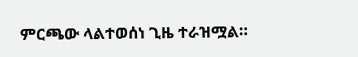ምርጫው ላልተወሰነ ጊዜ ተራዝሟል።